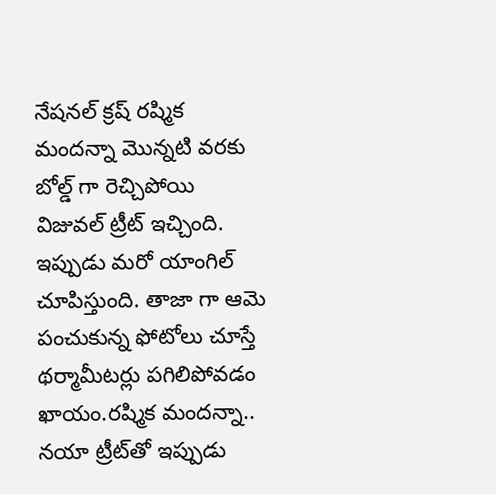నేషనల్‌ క్రష్‌ రష్మిక మందన్నా మొన్నటి వరకు బోల్డ్ గా రెచ్చిపోయి విజువల్‌ ట్రీట్‌ ఇచ్చింది. ఇప్పుడు మరో యాంగిల్‌ చూపిస్తుంది. తాజా గా ఆమె పంచుకున్న ఫోటోలు చూస్తే థర్మామీటర్లు పగిలిపోవడం ఖాయం.రష్మిక మందన్నా.. నయా ట్రీట్‌తో ఇప్పుడు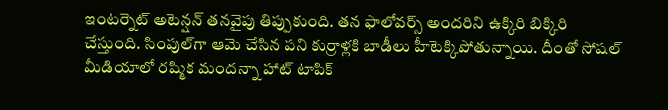ఇంటర్నెట్‌ అటెన్షన్‌ తనవైపు తిప్పుకుంది. తన ఫాలోవర్స్ అందరిని ఉక్కిరి బిక్కిరి చేస్తుంది. సింపుల్‌గా ఆమె చేసిన పని కుర్రాళ్లకి బాడీలు హీటెక్కిపోతున్నాయి. దీంతో సోషల్‌ మీడియాలో రష్మిక మందన్నా హాట్‌ టాపిక్‌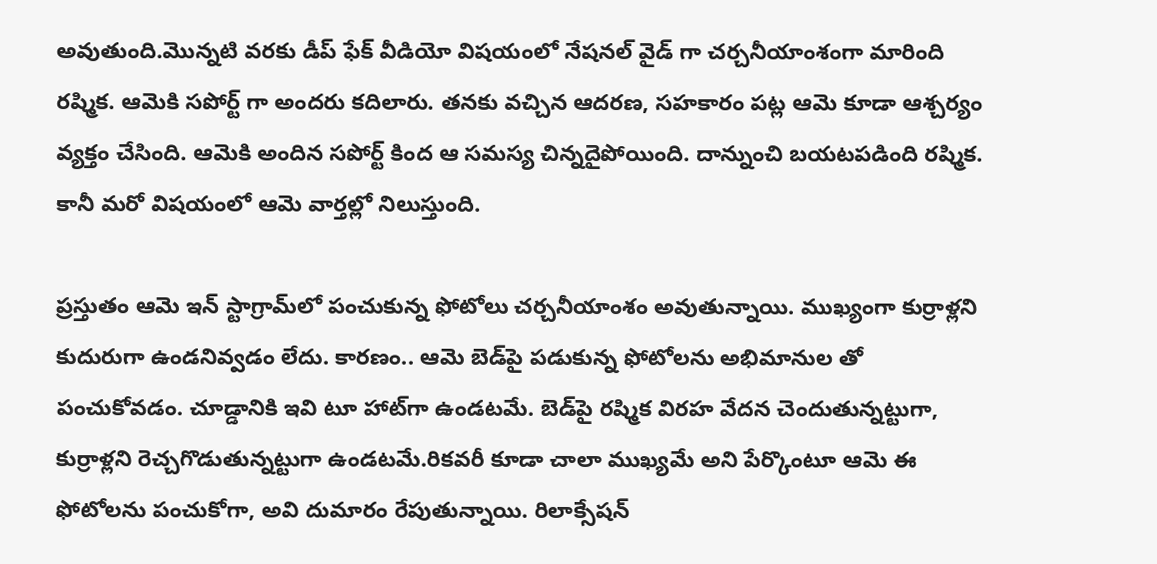అవుతుంది.మొన్నటి వరకు డీప్‌ ఫేక్‌ వీడియో విషయంలో నేషనల్‌ వైడ్ గా చర్చనీయాంశంగా మారింది రష్మిక. ఆమెకి సపోర్ట్ గా అందరు కదిలారు. తనకు వచ్చిన ఆదరణ, సహకారం పట్ల ఆమె కూడా ఆశ్చర్యం వ్యక్తం చేసింది. ఆమెకి అందిన సపోర్ట్ కింద ఆ సమస్య చిన్నదైపోయింది. దాన్నుంచి బయటపడింది రష్మిక. కానీ మరో విషయంలో ఆమె వార్తల్లో నిలుస్తుంది.

ప్రస్తుతం ఆమె ఇన్‌ స్టాగ్రామ్‌లో పంచుకున్న ఫోటోలు చర్చనీయాంశం అవుతున్నాయి. ముఖ్యంగా కుర్రాళ్లని కుదురుగా ఉండనివ్వడం లేదు. కారణం.. ఆమె బెడ్‌పై పడుకున్న ఫోటోలను అభిమానుల తో పంచుకోవడం. చూడ్డానికి ఇవి టూ హాట్‌గా ఉండటమే. బెడ్‌పై రష్మిక విరహ వేదన చెందుతున్నట్టుగా, కుర్రాళ్లని రెచ్చగొడుతున్నట్టుగా ఉండటమే.రికవరీ కూడా చాలా ముఖ్యమే అని పేర్కొంటూ ఆమె ఈ ఫోటోలను పంచుకోగా, అవి దుమారం రేపుతున్నాయి. రిలాక్సేషన్‌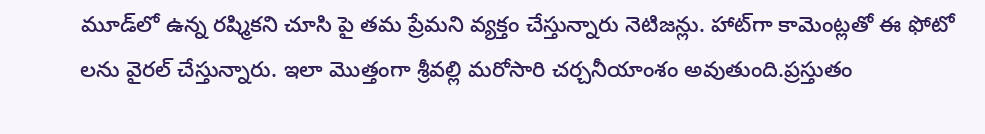మూడ్‌లో ఉన్న రష్మికని చూసి పై తమ ప్రేమని వ్యక్తం చేస్తున్నారు నెటిజన్లు. హాట్‌గా కామెంట్లతో ఈ ఫోటో లను వైరల్‌ చేస్తున్నారు. ఇలా మొత్తంగా శ్రీవల్లి మరోసారి చర్చనీయాంశం అవుతుంది.ప్రస్తుతం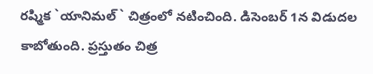రష్మిక `యానిమల్‌` చిత్రంలో నటించింది. డిసెంబర్‌ 1న విడుదల కాబోతుంది. ప్రస్తుతం చిత్ర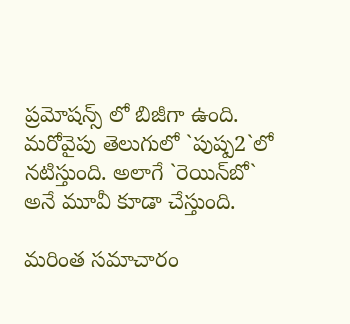ప్రమోషన్స్ లో బిజీగా ఉంది. మరోవైపు తెలుగులో `పుష్ప2`లో నటిస్తుంది. అలాగే `రెయిన్‌బో` అనే మూవీ కూడా చేస్తుంది.

మరింత సమాచారం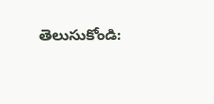తెలుసుకోండి: